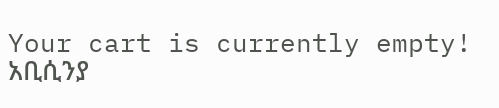Your cart is currently empty!
አቢሲንያ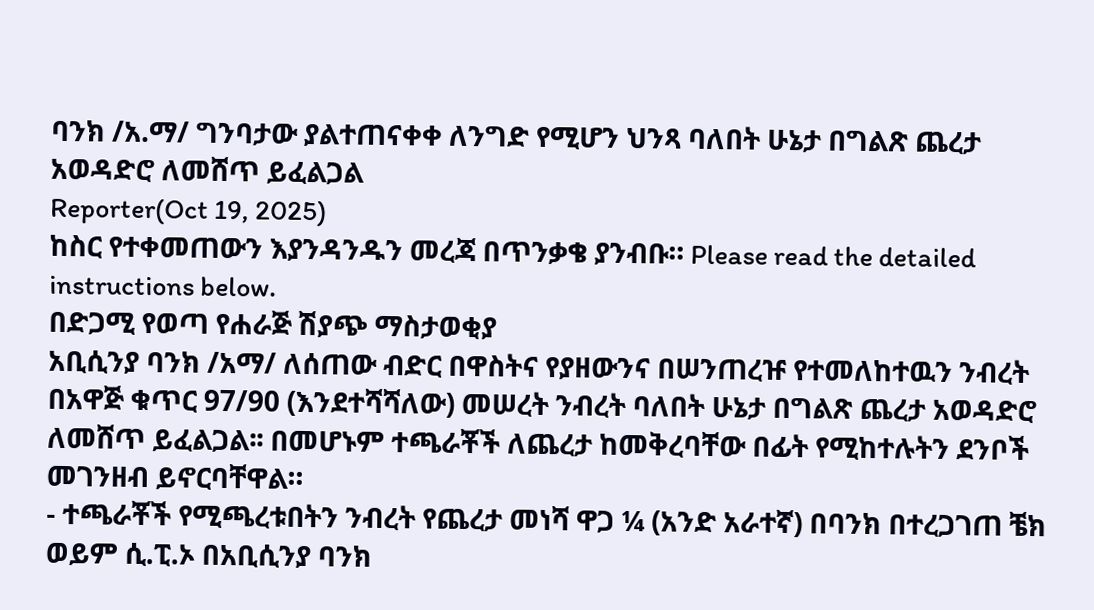ባንክ /አ.ማ/ ግንባታው ያልተጠናቀቀ ለንግድ የሚሆን ህንጻ ባለበት ሁኔታ በግልጽ ጨረታ አወዳድሮ ለመሸጥ ይፈልጋል
Reporter(Oct 19, 2025)
ከስር የተቀመጠውን እያንዳንዱን መረጃ በጥንቃቄ ያንብቡ። Please read the detailed instructions below.
በድጋሚ የወጣ የሐራጅ ሽያጭ ማስታወቂያ
አቢሲንያ ባንክ /አማ/ ለሰጠው ብድር በዋስትና የያዘውንና በሠንጠረዡ የተመለከተዉን ንብረት በአዋጅ ቁጥር 97/90 (እንደተሻሻለው) መሠረት ንብረት ባለበት ሁኔታ በግልጽ ጨረታ አወዳድሮ ለመሸጥ ይፈልጋል፡፡ በመሆኑም ተጫራቾች ለጨረታ ከመቅረባቸው በፊት የሚከተሉትን ደንቦች መገንዘብ ይኖርባቸዋል።
- ተጫራቾች የሚጫረቱበትን ንብረት የጨረታ መነሻ ዋጋ ¼ (አንድ አራተኛ) በባንክ በተረጋገጠ ቼክ ወይም ሲ.ፒ.ኦ በአቢሲንያ ባንክ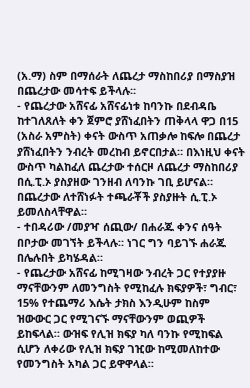(አ.ማ) ስም በማሰራት ለጨረታ ማስከበሪያ በማስያዝ በጨረታው መሳተፍ ይችላሉ፡፡
- የጨረታው አሸናፊ አሸናፊነቱ ከባንኩ በደብዳቤ ከተገለጸለት ቀን ጀምሮ ያሸነፈበትን ጠቅላላ ዋጋ በ15 (አስራ አምስት) ቀናት ውስጥ አጠቃሎ ከፍሎ በጨረታ ያሸነፈበትን ንብረት መረከብ ይኖርበታል። በእነዚህ ቀናት ውስጥ ካልከፈለ ጨረታው ተሰርዞ ለጨረታ ማስከበሪያ በሲ.ፒ.ኦ ያስያዘው ገንዘብ ለባንኩ ገቢ ይሆናል። በጨረታው ለተሸነፉት ተጫራቾች ያስያዙት ሲ.ፒ.ኦ ይመለስላቸዋል።
- ተበዳሪው /መያዣ ሰጪው/ በሐራጁ ቀንና ሰዓት በቦታው መገኘት ይችላሉ። ነገር ግን ባይገኙ ሐራጁ በሌሉበት ይካሄዳል።
- የጨረታው አሸናፊ ከሚገዛው ንብረት ጋር የተያያዙ ማናቸውንም ለመንግስት የሚከፈሉ ክፍያዎች፣ ግብር፣ 15% የተጨማሪ እሴት ታክስ እንዲሁም ከስም ዝውውር ጋር የሚገናኙ ማናቸውንም ወጪዎች ይከፍላል። ውዝፍ የሊዝ ክፍያ ካለ ባንኩ የሚከፍል ሲሆን ለቀሪው የሊዝ ክፍያ ገዢው ከሚመለከተው የመንግስት አካል ጋር ይዋዋላል።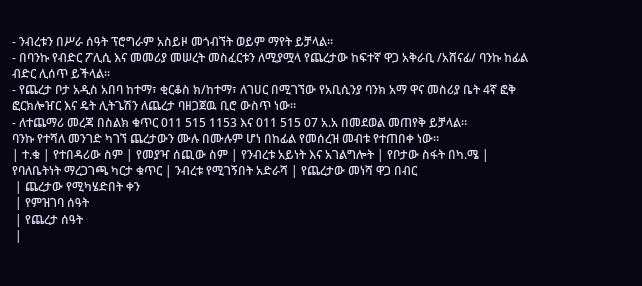- ንብረቱን በሥራ ሰዓት ፕሮግራም አስይዞ መጎብኘት ወይም ማየት ይቻላል።
- በባንኩ የብድር ፖሊሲ እና መመሪያ መሠረት መስፈርቱን ለሚያሟላ የጨረታው ከፍተኛ ዋጋ አቅራቢ /አሸናፊ/ ባንኩ ከፊል ብድር ሊሰጥ ይችላል።
- የጨረታ ቦታ አዲስ አበባ ከተማ፣ ቂርቆስ ክ/ከተማ፣ ለገሀር በሚገኘው የአቢሲንያ ባንክ አማ ዋና መስሪያ ቤት 4ኛ ፎቅ ፎርክሎዠር እና ዴት ሊትጌሽን ለጨረታ ባዘጋጀዉ ቢሮ ውስጥ ነው።
- ለተጨማሪ መረጃ በስልክ ቁጥር 011 515 1153 እና 011 515 07 አ.አ በመደወል መጠየቅ ይቻላል።
ባንኩ የተሻለ መንገድ ካገኘ ጨረታውን ሙሉ በሙሉም ሆነ በከፊል የመሰረዝ መብቱ የተጠበቀ ነው።
| ተ.ቁ | የተበዳሪው ስም | የመያዣ ሰጪው ስም | የንብረቱ አይነት እና አገልግሎት | የቦታው ስፋት በካ.ሜ | የባለቤትነት ማረጋገጫ ካርታ ቁጥር | ንብረቱ የሚገኝበት አድራሻ | የጨረታው መነሻ ዋጋ በብር
 | ጨረታው የሚካሄድበት ቀን
 | የምዝገባ ሰዓት
 | የጨረታ ሰዓት
 |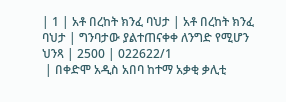| 1 | አቶ በረከት ክንፈ ባህታ | አቶ በረከት ክንፈ ባህታ | ግንባታው ያልተጠናቀቀ ለንግድ የሚሆን ህንጻ | 2500 | 022622/1
 | በቀድሞ አዲስ አበባ ከተማ አቃቂ ቃሊቲ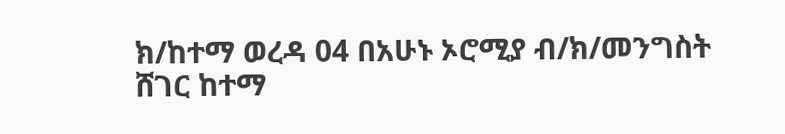ክ/ከተማ ወረዳ 04 በአሁኑ ኦሮሚያ ብ/ክ/መንግስት ሸገር ከተማ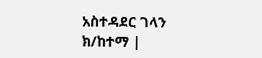አስተዳደር ገላን ክ/ከተማ |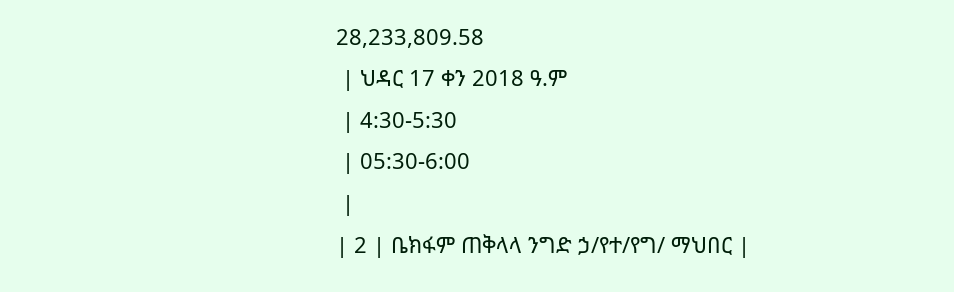28,233,809.58
 | ህዳር 17 ቀን 2018 ዓ.ም
 | 4:30-5:30
 | 05:30-6:00
 |
| 2 | ቤክፋም ጠቅላላ ንግድ ኃ/የተ/የግ/ ማህበር |